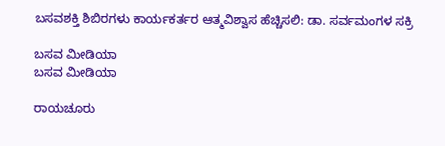ಬಸವಶಕ್ತಿ ಶಿಬಿರಗಳು ಕಾರ್ಯಕರ್ತರ ಆತ್ಮವಿಶ್ವಾಸ ಹೆಚ್ಚಿಸಲಿ: ಡಾ. ಸರ್ವಮಂಗಳ ಸಕ್ರಿ

ಬಸವ ಮೀಡಿಯಾ
ಬಸವ ಮೀಡಿಯಾ

ರಾಯಚೂರು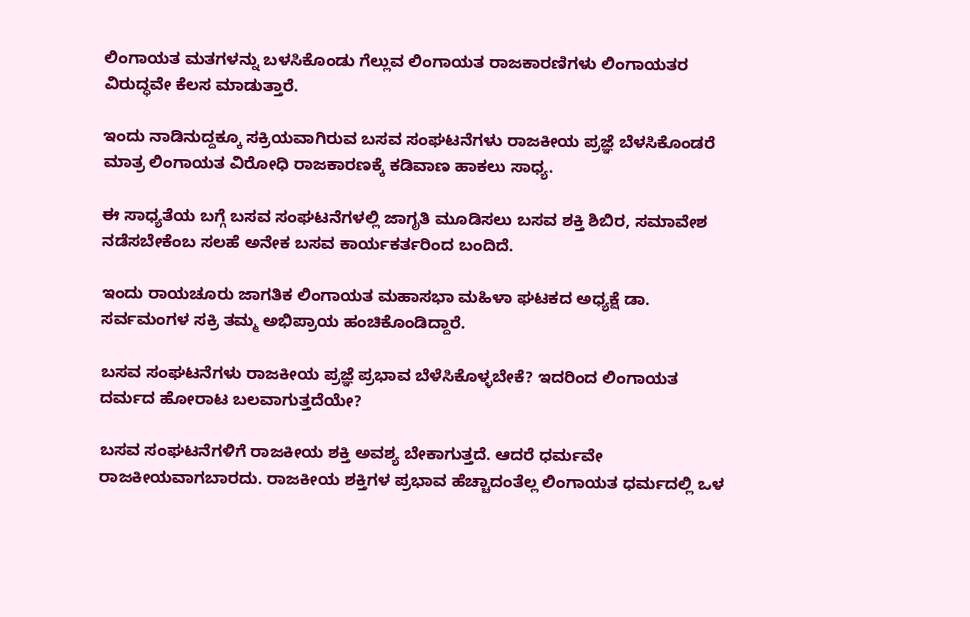ಲಿಂಗಾಯತ ಮತಗಳನ್ನು ಬಳಸಿಕೊಂಡು ಗೆಲ್ಲುವ ಲಿಂಗಾಯತ ರಾಜಕಾರಣಿಗಳು ಲಿಂಗಾಯತರ ವಿರುದ್ಧವೇ ಕೆಲಸ ಮಾಡುತ್ತಾರೆ.

ಇಂದು ನಾಡಿನುದ್ದಕ್ಕೂ ಸಕ್ರಿಯವಾಗಿರುವ ಬಸವ ಸಂಘಟನೆಗಳು ರಾಜಕೀಯ ಪ್ರಜ್ಞೆ ಬೆಳಸಿಕೊಂಡರೆ ಮಾತ್ರ ಲಿಂಗಾಯತ ವಿರೋಧಿ ರಾಜಕಾರಣಕ್ಕೆ ಕಡಿವಾಣ ಹಾಕಲು ಸಾಧ್ಯ.

ಈ ಸಾಧ್ಯತೆಯ ಬಗ್ಗೆ ಬಸವ ಸಂಘಟನೆಗಳಲ್ಲಿ ಜಾಗೃತಿ ಮೂಡಿಸಲು ಬಸವ ಶಕ್ತಿ ಶಿಬಿರ, ಸಮಾವೇಶ ನಡೆಸಬೇಕೆಂಬ ಸಲಹೆ ಅನೇಕ ಬಸವ ಕಾರ್ಯಕರ್ತರಿಂದ ಬಂದಿದೆ.

ಇಂದು ರಾಯಚೂರು ಜಾಗತಿಕ ಲಿಂಗಾಯತ ಮಹಾಸಭಾ ಮಹಿಳಾ ಘಟಕದ ಅಧ್ಯಕ್ಷೆ ಡಾ. ಸರ್ವಮಂಗಳ ಸಕ್ರಿ ತಮ್ಮ ಅಭಿಪ್ರಾಯ ಹಂಚಿಕೊಂಡಿದ್ದಾರೆ.

ಬಸವ ಸಂಘಟನೆಗಳು ರಾಜಕೀಯ ಪ್ರಜ್ಞೆ ಪ್ರಭಾವ ಬೆಳೆಸಿಕೊಳ್ಳಬೇಕೆ? ಇದರಿಂದ ಲಿಂಗಾಯತ ದರ್ಮದ ಹೋರಾಟ ಬಲವಾಗುತ್ತದೆಯೇ?

ಬಸವ ಸಂಘಟನೆಗಳಿಗೆ ರಾಜಕೀಯ ಶಕ್ತಿ ಅವಶ್ಯ ಬೇಕಾಗುತ್ತದೆ. ಆದರೆ ಧರ್ಮವೇ ರಾಜಕೀಯವಾಗಬಾರದು. ರಾಜಕೀಯ ಶಕ್ತಿಗಳ ಪ್ರಭಾವ ಹೆಚ್ಚಾದಂತೆಲ್ಲ ಲಿಂಗಾಯತ ಧರ್ಮದಲ್ಲಿ ಒಳ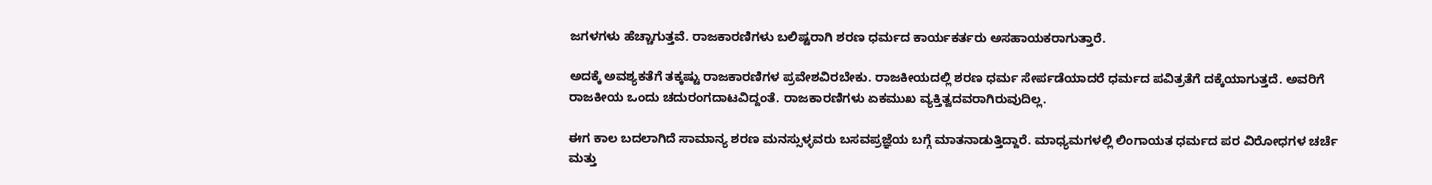ಜಗಳಗಳು ಹೆಚ್ಚಾಗುತ್ತವೆ. ರಾಜಕಾರಣಿಗಳು ಬಲಿಷ್ಟರಾಗಿ ಶರಣ ಧರ್ಮದ ಕಾರ್ಯಕರ್ತರು ಅಸಹಾಯಕರಾಗುತ್ತಾರೆ.

ಅದಕ್ಕೆ ಅವಶ್ಯಕತೆಗೆ ತಕ್ಕಷ್ಟು ರಾಜಕಾರಣಿಗಳ ಪ್ರವೇಶವಿರಬೇಕು. ರಾಜಕೀಯದಲ್ಲಿ ಶರಣ ಧರ್ಮ ಸೇರ್ಪಡೆಯಾದರೆ ಧರ್ಮದ ಪವಿತ್ರತೆಗೆ ದಕ್ಕೆಯಾಗುತ್ತದೆ. ಅವರಿಗೆ ರಾಜಕೀಯ ಒಂದು ಚದುರಂಗದಾಟವಿದ್ದಂತೆ. ರಾಜಕಾರಣಿಗಳು ಏಕಮುಖ ವ್ಯಕ್ತಿತ್ವದವರಾಗಿರುವುದಿಲ್ಲ.

ಈಗ ಕಾಲ ಬದಲಾಗಿದೆ ಸಾಮಾನ್ಯ ಶರಣ ಮನಸ್ಸುಳ್ಳವರು ಬಸವಪ್ರಜ್ಞೆಯ ಬಗ್ಗೆ ಮಾತನಾಡುತ್ತಿದ್ದಾರೆ. ಮಾಧ್ಯಮಗಳಲ್ಲಿ ಲಿಂಗಾಯತ ಧರ್ಮದ ಪರ ವಿರೋಧಗಳ ಚರ್ಚೆ ಮತ್ತು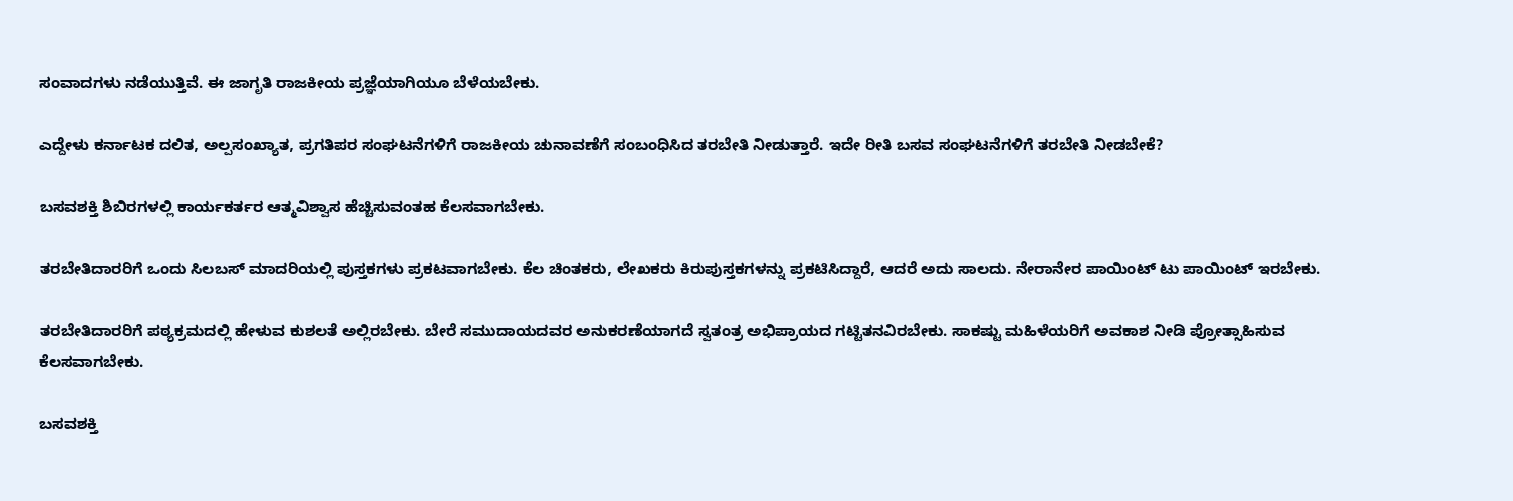ಸಂವಾದಗಳು ನಡೆಯುತ್ತಿವೆ. ಈ ಜಾಗೃತಿ ರಾಜಕೀಯ ಪ್ರಜ್ಞೆಯಾಗಿಯೂ ಬೆಳೆಯಬೇಕು.

ಎದ್ದೇಳು ಕರ್ನಾಟಕ ದಲಿತ, ಅಲ್ಪಸಂಖ್ಯಾತ, ಪ್ರಗತಿಪರ ಸಂಘಟನೆಗಳಿಗೆ ರಾಜಕೀಯ ಚುನಾವಣೆಗೆ ಸಂಬಂಧಿಸಿದ ತರಬೇತಿ ನೀಡುತ್ತಾರೆ. ಇದೇ ರೀತಿ ಬಸವ ಸಂಘಟನೆಗಳಿಗೆ ತರಬೇತಿ ನೀಡಬೇಕೆ?

ಬಸವಶಕ್ತಿ ಶಿಬಿರಗಳಲ್ಲಿ ಕಾರ್ಯಕರ್ತರ ಆತ್ಮವಿಶ್ವಾಸ ಹೆಚ್ಚಿಸುವಂತಹ ಕೆಲಸವಾಗಬೇಕು.

ತರಬೇತಿದಾರರಿಗೆ ಒಂದು ಸಿಲಬಸ್ ಮಾದರಿಯಲ್ಲಿ ಪುಸ್ತಕಗಳು ಪ್ರಕಟವಾಗಬೇಕು. ಕೆಲ ಚಿಂತಕರು, ಲೇಖಕರು ಕಿರುಪುಸ್ತಕಗಳನ್ನು ಪ್ರಕಟಿಸಿದ್ದಾರೆ, ಆದರೆ ಅದು ಸಾಲದು. ನೇರಾನೇರ ಪಾಯಿಂಟ್ ಟು ಪಾಯಿಂಟ್ ಇರಬೇಕು.

ತರಬೇತಿದಾರರಿಗೆ ಪಠ್ಯಕ್ರಮದಲ್ಲಿ ಹೇಳುವ ಕುಶಲತೆ ಅಲ್ಲಿರಬೇಕು. ಬೇರೆ ಸಮುದಾಯದವರ ಅನುಕರಣೆಯಾಗದೆ ಸ್ವತಂತ್ರ ಅಭಿಪ್ರಾಯದ ಗಟ್ಟಿತನವಿರಬೇಕು. ಸಾಕಷ್ಟು ಮಹಿಳೆಯರಿಗೆ ಅವಕಾಶ ನೀಡಿ ಪ್ರೋತ್ಸಾಹಿಸುವ ಕೆಲಸವಾಗಬೇಕು.

ಬಸವಶಕ್ತಿ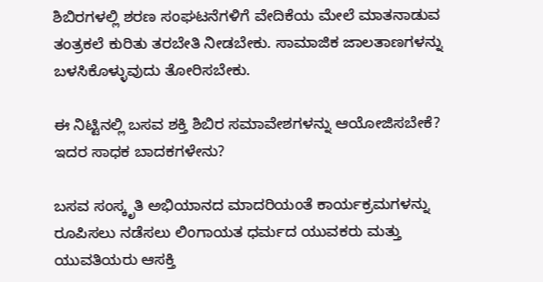ಶಿಬಿರಗಳಲ್ಲಿ ಶರಣ ಸಂಘಟನೆಗಳಿಗೆ ವೇದಿಕೆಯ ಮೇಲೆ ಮಾತನಾಡುವ ತಂತ್ರಕಲೆ ಕುರಿತು ತರಬೇತಿ ನೀಡಬೇಕು. ಸಾಮಾಜಿಕ ಜಾಲತಾಣಗಳನ್ನು ಬಳಸಿಕೊಳ್ಳುವುದು ತೋರಿಸಬೇಕು.

ಈ ನಿಟ್ಟಿನಲ್ಲಿ ಬಸವ ಶಕ್ತಿ ಶಿಬಿರ ಸಮಾವೇಶಗಳನ್ನು ಆಯೋಜಿಸಬೇಕೆ? ಇದರ ಸಾಧಕ ಬಾದಕಗಳೇನು?

ಬಸವ ಸಂಸ್ಕೃತಿ ಅಭಿಯಾನದ ಮಾದರಿಯಂತೆ ಕಾರ್ಯಕ್ರಮಗಳನ್ನು ರೂಪಿಸಲು ನಡೆಸಲು ಲಿಂಗಾಯತ ಧರ್ಮದ ಯುವಕರು ಮತ್ತು ಯುವತಿಯರು ಆಸಕ್ತಿ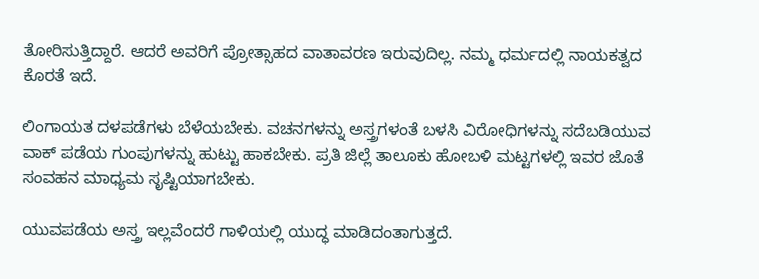ತೋರಿಸುತ್ತಿದ್ದಾರೆ. ಆದರೆ ಅವರಿಗೆ ಪ್ರೋತ್ಸಾಹದ ವಾತಾವರಣ ಇರುವುದಿಲ್ಲ. ನಮ್ಮ ಧರ್ಮದಲ್ಲಿ ನಾಯಕತ್ವದ ಕೊರತೆ ಇದೆ.

ಲಿಂಗಾಯತ ದಳಪಡೆಗಳು ಬೆಳೆಯಬೇಕು. ವಚನಗಳನ್ನು ಅಸ್ತ್ರಗಳಂತೆ ಬಳಸಿ ವಿರೋಧಿಗಳನ್ನು ಸದೆಬಡಿಯುವ ವಾಕ್ ಪಡೆಯ ಗುಂಪುಗಳನ್ನು ಹುಟ್ಟು ಹಾಕಬೇಕು. ಪ್ರತಿ ಜಿಲ್ಲೆ ತಾಲೂಕು ಹೋಬಳಿ ಮಟ್ಟಗಳಲ್ಲಿ ಇವರ ಜೊತೆ ಸಂವಹನ ಮಾಧ್ಯಮ ಸೃಷ್ಟಿಯಾಗಬೇಕು.

ಯುವಪಡೆಯ ಅಸ್ತ್ರ ಇಲ್ಲವೆಂದರೆ ಗಾಳಿಯಲ್ಲಿ ಯುದ್ಧ ಮಾಡಿದಂತಾಗುತ್ತದೆ.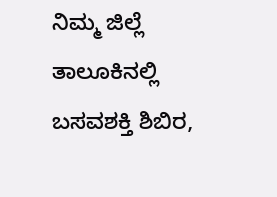ನಿಮ್ಮ ಜಿಲ್ಲೆ ತಾಲೂಕಿನಲ್ಲಿ ಬಸವಶಕ್ತಿ ಶಿಬಿರ,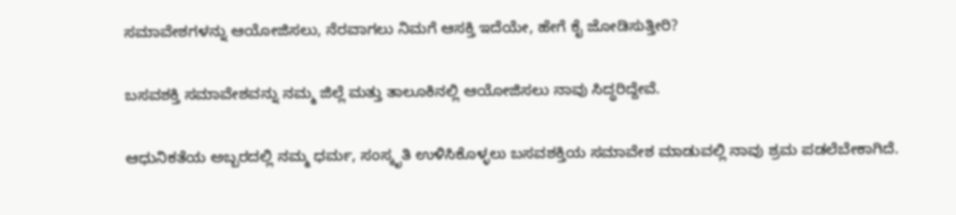ಸಮಾವೇಶಗಳನ್ನು ಆಯೋಜಿಸಲು, ನೆರವಾಗಲು ನಿಮಗೆ ಆಸಕ್ತಿ ಇದೆಯೇ, ಹೇಗೆ ಕೈ ಜೋಡಿಸುತ್ತೀರಿ?

ಬಸವಶಕ್ತಿ ಸಮಾವೇಶವನ್ನು ನಮ್ಮ ಜಿಲ್ಲೆ ಮತ್ತು ತಾಲೂಕಿನಲ್ಲಿ ಆಯೋಜಿಸಲು ನಾವು ಸಿದ್ಧರಿದ್ದೇವೆ.

ಆಧುನಿಕತೆಯ ಅಬ್ಬರದಲ್ಲಿ ನಮ್ಮ ಧರ್ಮ, ಸಂಸ್ಕೃತಿ ಉಳಿಸಿಕೊಳ್ಳಲು ಬಸವಶಕ್ತಿಯ ಸಮಾವೇಶ ಮಾಡುವಲ್ಲಿ ನಾವು ಶ್ರಮ ಪಡಲೆಬೇಕಾಗಿದೆ.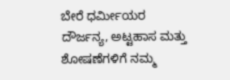ಬೇರೆ ಧರ್ಮೀಯರ ದೌರ್ಜನ್ಯ, ಅಟ್ಟಹಾಸ ಮತ್ತು ಶೋಷಣೆಗಳಿಗೆ ನಮ್ಮ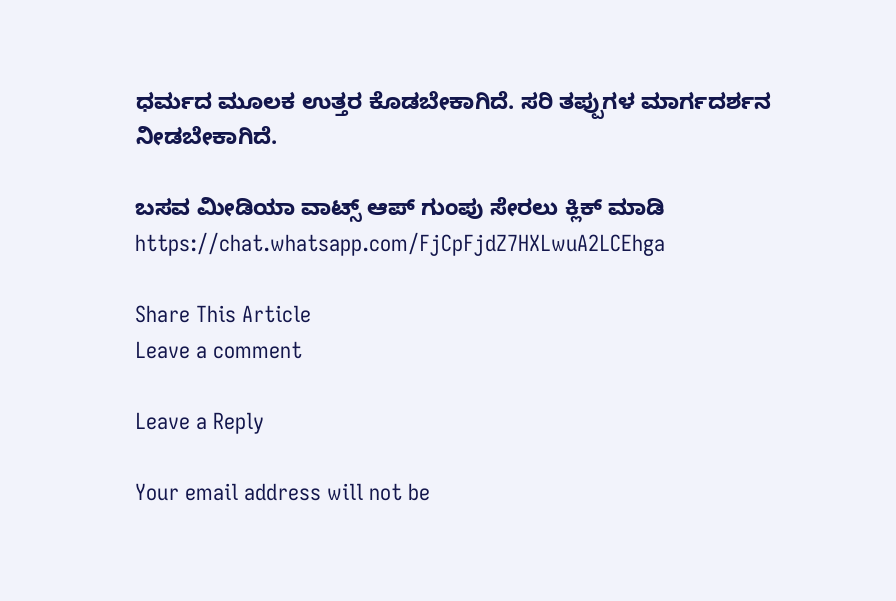ಧರ್ಮದ ಮೂಲಕ ಉತ್ತರ ಕೊಡಬೇಕಾಗಿದೆ. ಸರಿ ತಪ್ಪುಗಳ ಮಾರ್ಗದರ್ಶನ ನೀಡಬೇಕಾಗಿದೆ.

ಬಸವ ಮೀಡಿಯಾ ವಾಟ್ಸ್ ಆಪ್ ಗುಂಪು ಸೇರಲು ಕ್ಲಿಕ್ ಮಾಡಿ
https://chat.whatsapp.com/FjCpFjdZ7HXLwuA2LCEhga

Share This Article
Leave a comment

Leave a Reply

Your email address will not be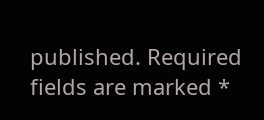published. Required fields are marked *